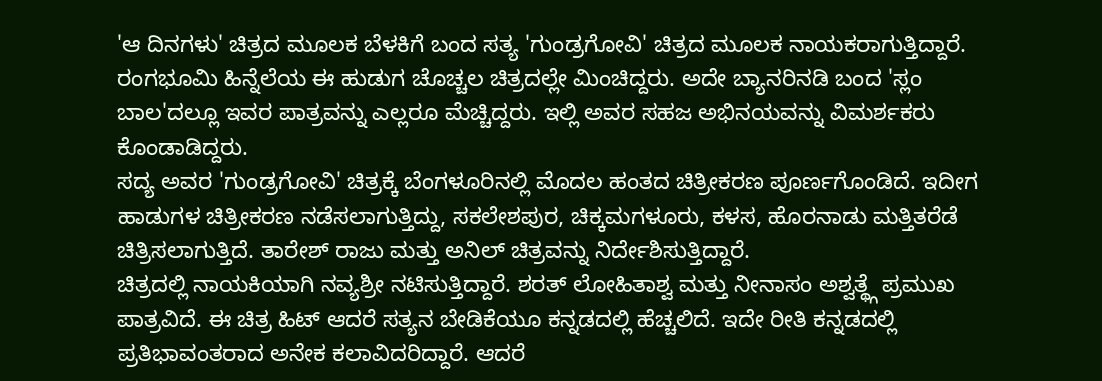'ಆ ದಿನಗಳು' ಚಿತ್ರದ ಮೂಲಕ ಬೆಳಕಿಗೆ ಬಂದ ಸತ್ಯ 'ಗುಂಡ್ರಗೋವಿ' ಚಿತ್ರದ ಮೂಲಕ ನಾಯಕರಾಗುತ್ತಿದ್ದಾರೆ. ರಂಗಭೂಮಿ ಹಿನ್ನೆಲೆಯ ಈ ಹುಡುಗ ಚೊಚ್ಚಲ ಚಿತ್ರದಲ್ಲೇ ಮಿಂಚಿದ್ದರು. ಅದೇ ಬ್ಯಾನರಿನಡಿ ಬಂದ 'ಸ್ಲಂ ಬಾಲ'ದಲ್ಲೂ ಇವರ ಪಾತ್ರವನ್ನು ಎಲ್ಲರೂ ಮೆಚ್ಚಿದ್ದರು. ಇಲ್ಲಿ ಅವರ ಸಹಜ ಅಭಿನಯವನ್ನು ವಿಮರ್ಶಕರು ಕೊಂಡಾಡಿದ್ದರು.
ಸದ್ಯ ಅವರ 'ಗುಂಡ್ರಗೋವಿ' ಚಿತ್ರಕ್ಕೆ ಬೆಂಗಳೂರಿನಲ್ಲಿ ಮೊದಲ ಹಂತದ ಚಿತ್ರೀಕರಣ ಪೂರ್ಣಗೊಂಡಿದೆ. ಇದೀಗ ಹಾಡುಗಳ ಚಿತ್ರೀಕರಣ ನಡೆಸಲಾಗುತ್ತಿದ್ದು, ಸಕಲೇಶಪುರ, ಚಿಕ್ಕಮಗಳೂರು, ಕಳಸ, ಹೊರನಾಡು ಮತ್ತಿತರೆಡೆ ಚಿತ್ರಿಸಲಾಗುತ್ತಿದೆ. ತಾರೇಶ್ ರಾಜು ಮತ್ತು ಅನಿಲ್ ಚಿತ್ರವನ್ನು ನಿರ್ದೇಶಿಸುತ್ತಿದ್ದಾರೆ.
ಚಿತ್ರದಲ್ಲಿ ನಾಯಕಿಯಾಗಿ ನವ್ಯಶ್ರೀ ನಟಿಸುತ್ತಿದ್ದಾರೆ. ಶರತ್ ಲೋಹಿತಾಶ್ವ ಮತ್ತು ನೀನಾಸಂ ಅಶ್ವತ್ಥ್ಗೆ ಪ್ರಮುಖ ಪಾತ್ರವಿದೆ. ಈ ಚಿತ್ರ ಹಿಟ್ ಆದರೆ ಸತ್ಯನ ಬೇಡಿಕೆಯೂ ಕನ್ನಡದಲ್ಲಿ ಹೆಚ್ಚಲಿದೆ. ಇದೇ ರೀತಿ ಕನ್ನಡದಲ್ಲಿ ಪ್ರತಿಭಾವಂತರಾದ ಅನೇಕ ಕಲಾವಿದರಿದ್ದಾರೆ. ಆದರೆ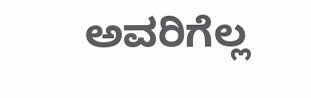ಅವರಿಗೆಲ್ಲ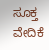ಸೂಕ್ತ ವೇದಿಕೆ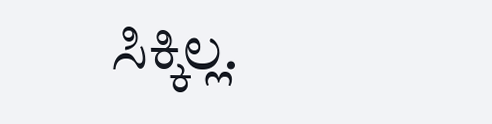ಸಿಕ್ಕಿಲ್ಲ.